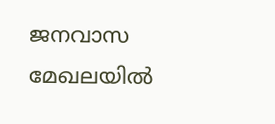ജനവാസ മേഖലയില്‍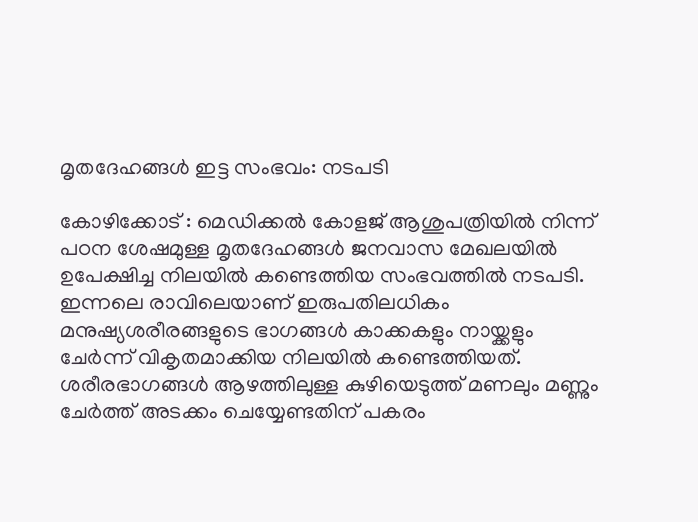മൃതദേഹങ്ങള്‍ ഇട്ട സംഭവം: നടപടി

കോഴിക്കോട് : മെഡിക്കല്‍ കോളജ് ആശുപത്രിയില്‍ നിന്ന് പഠന ശേഷമുള്ള മൃതദേഹങ്ങള്‍ ജനവാസ മേഖലയില്‍ ഉപേക്ഷിച്ച നിലയില്‍ കണ്ടെത്തിയ സംഭവത്തില്‍ നടപടി. ഇന്നലെ രാവിലെയാണ് ഇരുപതിലധികം മനുഷ്യശരീരങ്ങളുടെ ഭാഗങ്ങള്‍ കാക്കകളും നായ്ക്കളും ചേര്‍ന്ന് വികൃതമാക്കിയ നിലയില്‍ കണ്ടെത്തിയത്. ശരീരഭാഗങ്ങള്‍ ആഴത്തിലുള്ള കുഴിയെടുത്ത് മണലും മണ്ണും ചേര്‍ത്ത് അടക്കം ചെയ്യേണ്ടതിന് പകരം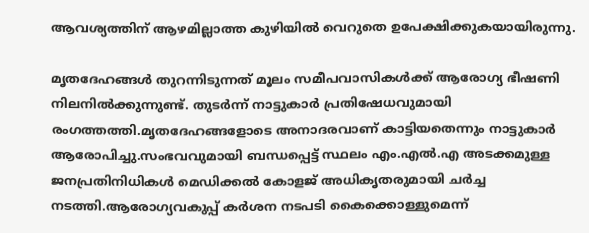ആവശ്യത്തിന് ആഴമില്ലാത്ത കുഴിയില്‍ വെറുതെ ഉപേക്ഷിക്കുകയായിരുന്നു.

മൃതദേഹങ്ങള്‍ തുറന്നിടുന്നത് മൂലം സമീപവാസികള്‍ക്ക് ആരോഗ്യ ഭീഷണി നിലനില്‍ക്കുന്നുണ്ട്. തുടര്‍ന്ന് നാട്ടുകാര്‍ പ്രതിഷേധവുമായി രംഗത്തത്തി.മൃതദേഹങ്ങളോടെ അനാദരവാണ് കാട്ടിയതെന്നും നാട്ടുകാര്‍ ആരോപിച്ചു.സംഭവവുമായി ബന്ധപ്പെട്ട് സ്ഥലം എം.എല്‍.എ അടക്കമുള്ള ജനപ്രതിനിധികള്‍ മെഡിക്കല്‍ കോളജ് അധികൃതരുമായി ചര്‍ച്ച നടത്തി.ആരോഗ്യവകുപ്പ് കര്‍ശന നടപടി കൈക്കൊള്ളുമെന്ന്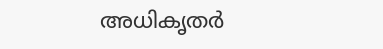അധികൃതര്‍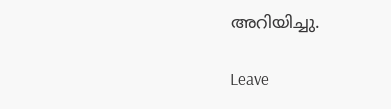അറിയിച്ചു.

Leave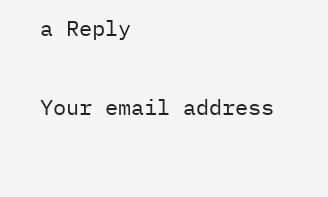a Reply

Your email address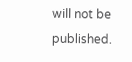will not be published.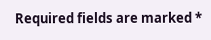Required fields are marked *